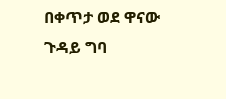በቀጥታ ወደ ዋናው ጉዳይ ግባ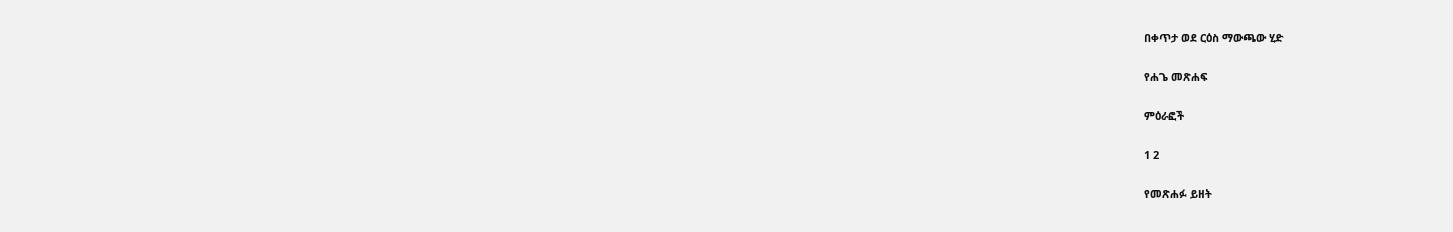በቀጥታ ወደ ርዕስ ማውጫው ሂድ

የሐጌ መጽሐፍ

ምዕራፎች

1 2

የመጽሐፉ ይዘት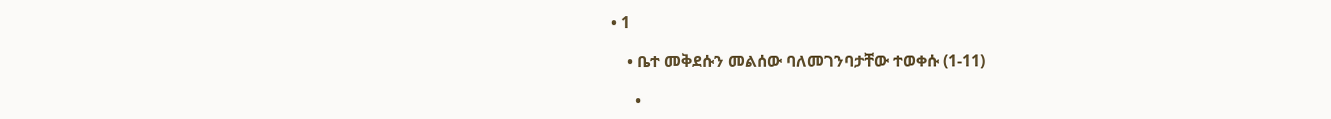• 1

    • ቤተ መቅደሱን መልሰው ባለመገንባታቸው ተወቀሱ (1-11)

      •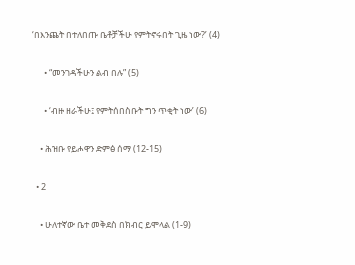‘በእንጨት በተለበጡ ቤቶቻችሁ የምትኖሩበት ጊዜ ነው?’ (4)

      • “መንገዳችሁን ልብ በሉ” (5)

      • ‘ብዙ ዘራችሁ፤ የምትሰበስቡት ግን ጥቂት ነው’ (6)

    • ሕዝቡ የይሖዋን ድምፅ ሰማ (12-15)

  • 2

    • ሁለተኛው ቤተ መቅደስ በክብር ይሞላል (1-9)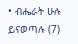• ብሔራት ሁሉ ይናወጣሉ (7)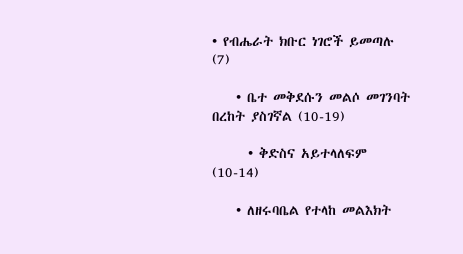• የብሔራት ክቡር ነገሮች ይመጣሉ (7)

    • ቤተ መቅደሱን መልሶ መገንባት በረከት ያስገኛል (10-19)

      • ቅድስና አይተላለፍም (10-14)

    • ለዘሩባቤል የተላከ መልእክት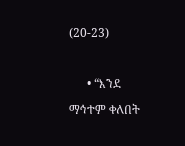(20-23)

      • “እንደ ማኅተም ቀለበት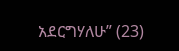አደርግሃለሁ” (23)